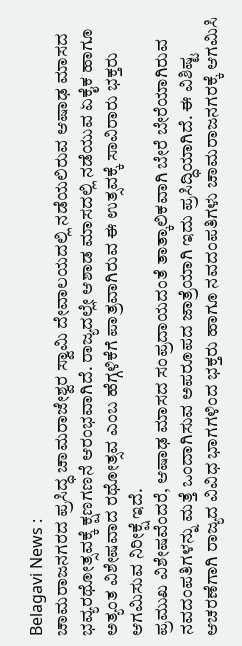Belagavi News :
ಚಾಮರಾಜನಗರದ ಪ್ರಸಿದ್ಧ ಚಾಮರಾಜೇಶ್ವರ ಸ್ವಾಮಿ ದೇವಾಲಯದಲ್ಲಿ ನಡೆಯಲಿರುವ ಆಷಾಢ ಮಾಸದ ಭವ್ಯರಥೋತ್ಸವಕ್ಕೆ ಕ್ಷಣಗಣನೆ ಆರಂಭವಾಗಿದೆ. ರಾಜ್ಯದಲ್ಲೇ ಆಶಾಡ ಮಾಸದಲ್ಲಿ ನಡೆಯುವ ಏಕೈಕ ಹಾಗೂ ಅತ್ಯಂತ ವಿಶೇಷವಾದ ರಥೋತ್ಸವ ಎಂಬ ಹೆಗ್ಗಳಿಕೆಗೆ ಪಾತ್ರವಾಗಿರುವ ಈ ಉತ್ಸವಕ್ಕೆ ಸಾವಿರಾರು ಭಕ್ತರು ಆಗಮಿಸುವ ನಿರೀಕ್ಷೆ ಇದೆ.
ಪ್ರಮುಖ ವಿಶೇಷವೆಂದರೆ, ಆಷಾಢ ಮಾಸದ ಸಂಪ್ರದಾಯದಂತೆ ತಾತ್ಕಾಲಿಕವಾಗಿ ಬೇರೆ ಬೇರೆಯಾಗಿರುವ ನವದಂಪತಿಗಳನ್ನು ಮತ್ತೆ ಒಂದಾಗಿಸುವ ಅಪರೂಪದ ಜಾತ್ರೆಯಾಗಿ ಇದು ಪ್ರಸಿದ್ಧಿಯಾಗಿದೆ. ಈ ವಿಶಿಷ್ಟ ಆಚರಣೆಗಾಗಿ ರಾಜ್ಯದ ವಿವಿಧ ಭಾಗಗಳಿಂದ ಭಕ್ತರು ಹಾಗೂ ನವದಂಪತಿಗಳು ಚಾಮರಾಜನಗರಕ್ಕೆ ಆಗಮಿಸಿ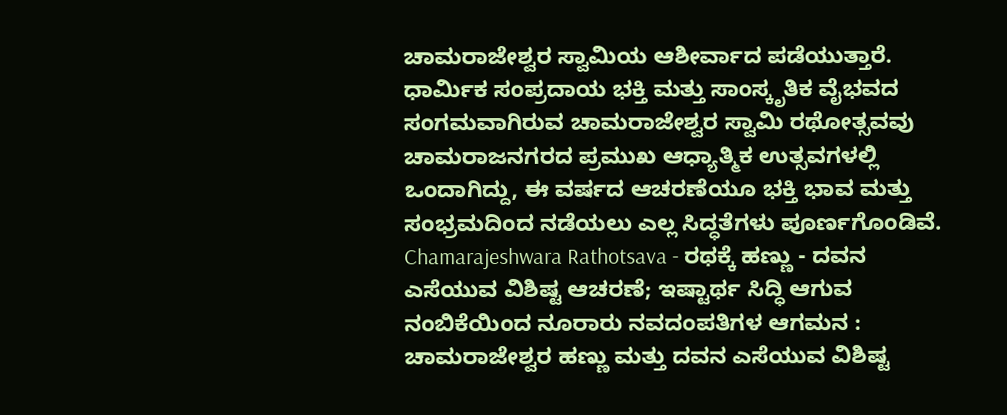ಚಾಮರಾಜೇಶ್ವರ ಸ್ವಾಮಿಯ ಆಶೀರ್ವಾದ ಪಡೆಯುತ್ತಾರೆ.
ಧಾರ್ಮಿಕ ಸಂಪ್ರದಾಯ ಭಕ್ತಿ ಮತ್ತು ಸಾಂಸ್ಕೃತಿಕ ವೈಭವದ ಸಂಗಮವಾಗಿರುವ ಚಾಮರಾಜೇಶ್ವರ ಸ್ವಾಮಿ ರಥೋತ್ಸವವು ಚಾಮರಾಜನಗರದ ಪ್ರಮುಖ ಆಧ್ಯಾತ್ಮಿಕ ಉತ್ಸವಗಳಲ್ಲಿ ಒಂದಾಗಿದ್ದು, ಈ ವರ್ಷದ ಆಚರಣೆಯೂ ಭಕ್ತಿ ಭಾವ ಮತ್ತು ಸಂಭ್ರಮದಿಂದ ನಡೆಯಲು ಎಲ್ಲ ಸಿದ್ಧತೆಗಳು ಪೂರ್ಣಗೊಂಡಿವೆ.
Chamarajeshwara Rathotsava - ರಥಕ್ಕೆ ಹಣ್ಣು - ದವನ ಎಸೆಯುವ ವಿಶಿಷ್ಟ ಆಚರಣೆ; ಇಷ್ಟಾರ್ಥ ಸಿದ್ಧಿ ಆಗುವ ನಂಬಿಕೆಯಿಂದ ನೂರಾರು ನವದಂಪತಿಗಳ ಆಗಮನ :
ಚಾಮರಾಜೇಶ್ವರ ಹಣ್ಣು ಮತ್ತು ದವನ ಎಸೆಯುವ ವಿಶಿಷ್ಟ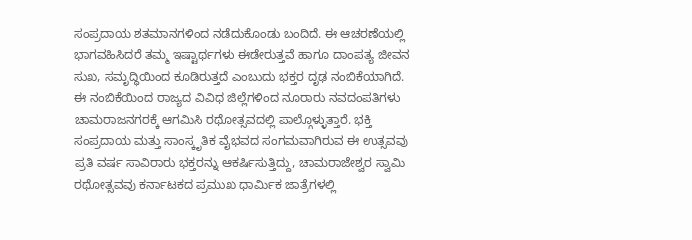ಸಂಪ್ರದಾಯ ಶತಮಾನಗಳಿಂದ ನಡೆದುಕೊಂಡು ಬಂದಿದೆ. ಈ ಆಚರಣೆಯಲ್ಲಿ ಭಾಗವಹಿಸಿದರೆ ತಮ್ಮ ಇಷ್ಟಾರ್ಥಗಳು ಈಡೇರುತ್ತವೆ ಹಾಗೂ ದಾಂಪತ್ಯ ಜೀವನ ಸುಖ, ಸಮೃದ್ಧಿಯಿಂದ ಕೂಡಿರುತ್ತದೆ ಎಂಬುದು ಭಕ್ತರ ದೃಢ ನಂಬಿಕೆಯಾಗಿದೆ.
ಈ ನಂಬಿಕೆಯಿಂದ ರಾಜ್ಯದ ವಿವಿಧ ಜಿಲ್ಲೆಗಳಿಂದ ನೂರಾರು ನವದಂಪತಿಗಳು ಚಾಮರಾಜನಗರಕ್ಕೆ ಆಗಮಿಸಿ ರಥೋತ್ಸವದಲ್ಲಿ ಪಾಲ್ಗೊಳ್ಳುತ್ತಾರೆ. ಭಕ್ತಿ ಸಂಪ್ರದಾಯ ಮತ್ತು ಸಾಂಸ್ಕೃತಿಕ ವೈಭವದ ಸಂಗಮವಾಗಿರುವ ಈ ಉತ್ಸವವು ಪ್ರತಿ ವರ್ಷ ಸಾವಿರಾರು ಭಕ್ತರನ್ನು ಆಕರ್ಷಿಸುತ್ತಿದ್ದು, ಚಾಮರಾಜೇಶ್ವರ ಸ್ವಾಮಿ ರಥೋತ್ಸವವು ಕರ್ನಾಟಕದ ಪ್ರಮುಖ ಧಾರ್ಮಿಕ ಜಾತ್ರೆಗಳಲ್ಲಿ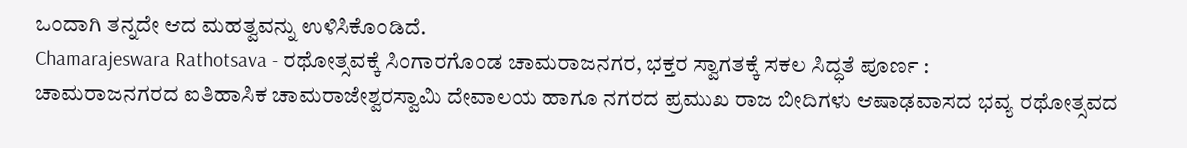ಒಂದಾಗಿ ತನ್ನದೇ ಆದ ಮಹತ್ವವನ್ನು ಉಳಿಸಿಕೊಂಡಿದೆ.
Chamarajeswara Rathotsava - ರಥೋತ್ಸವಕ್ಕೆ ಸಿಂಗಾರಗೊಂಡ ಚಾಮರಾಜನಗರ, ಭಕ್ತರ ಸ್ವಾಗತಕ್ಕೆ ಸಕಲ ಸಿದ್ಧತೆ ಪೂರ್ಣ :
ಚಾಮರಾಜನಗರದ ಐತಿಹಾಸಿಕ ಚಾಮರಾಜೇಶ್ವರಸ್ವಾಮಿ ದೇವಾಲಯ ಹಾಗೂ ನಗರದ ಪ್ರಮುಖ ರಾಜ ಬೀದಿಗಳು ಆಷಾಢವಾಸದ ಭವ್ಯ ರಥೋತ್ಸವದ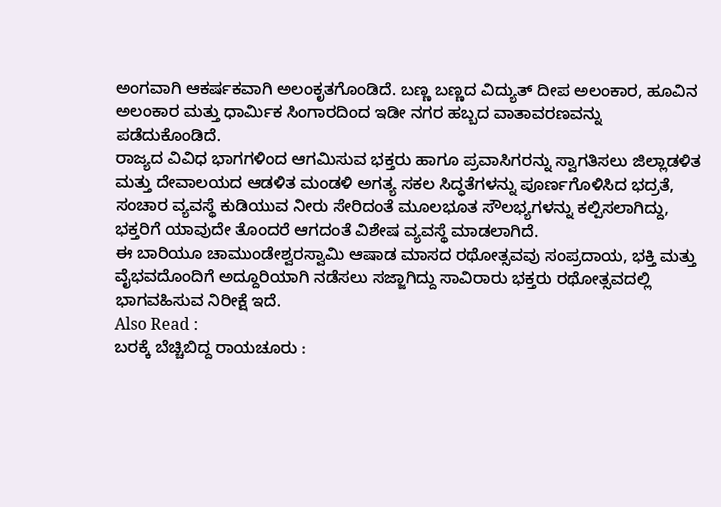ಅಂಗವಾಗಿ ಆಕರ್ಷಕವಾಗಿ ಅಲಂಕೃತಗೊಂಡಿದೆ. ಬಣ್ಣ ಬಣ್ಣದ ವಿದ್ಯುತ್ ದೀಪ ಅಲಂಕಾರ, ಹೂವಿನ ಅಲಂಕಾರ ಮತ್ತು ಧಾರ್ಮಿಕ ಸಿಂಗಾರದಿಂದ ಇಡೀ ನಗರ ಹಬ್ಬದ ವಾತಾವರಣವನ್ನು ಪಡೆದುಕೊಂಡಿದೆ.
ರಾಜ್ಯದ ವಿವಿಧ ಭಾಗಗಳಿಂದ ಆಗಮಿಸುವ ಭಕ್ತರು ಹಾಗೂ ಪ್ರವಾಸಿಗರನ್ನು ಸ್ವಾಗತಿಸಲು ಜಿಲ್ಲಾಡಳಿತ ಮತ್ತು ದೇವಾಲಯದ ಆಡಳಿತ ಮಂಡಳಿ ಅಗತ್ಯ ಸಕಲ ಸಿದ್ಧತೆಗಳನ್ನು ಪೂರ್ಣಗೊಳಿಸಿದ ಭದ್ರತೆ, ಸಂಚಾರ ವ್ಯವಸ್ಥೆ ಕುಡಿಯುವ ನೀರು ಸೇರಿದಂತೆ ಮೂಲಭೂತ ಸೌಲಭ್ಯಗಳನ್ನು ಕಲ್ಪಿಸಲಾಗಿದ್ದು, ಭಕ್ತರಿಗೆ ಯಾವುದೇ ತೊಂದರೆ ಆಗದಂತೆ ವಿಶೇಷ ವ್ಯವಸ್ಥೆ ಮಾಡಲಾಗಿದೆ.
ಈ ಬಾರಿಯೂ ಚಾಮುಂಡೇಶ್ವರಸ್ವಾಮಿ ಆಷಾಡ ಮಾಸದ ರಥೋತ್ಸವವು ಸಂಪ್ರದಾಯ, ಭಕ್ತಿ ಮತ್ತು ವೈಭವದೊಂದಿಗೆ ಅದ್ದೂರಿಯಾಗಿ ನಡೆಸಲು ಸಜ್ಜಾಗಿದ್ದು ಸಾವಿರಾರು ಭಕ್ತರು ರಥೋತ್ಸವದಲ್ಲಿ ಭಾಗವಹಿಸುವ ನಿರೀಕ್ಷೆ ಇದೆ.
Also Read :
ಬರಕ್ಕೆ ಬೆಚ್ಚಿಬಿದ್ದ ರಾಯಚೂರು :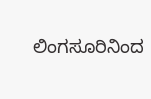ಲಿಂಗಸೂರಿನಿಂದ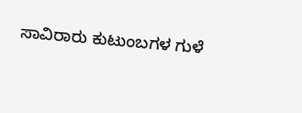ಸಾವಿರಾರು ಕುಟುಂಬಗಳ ಗುಳೆ